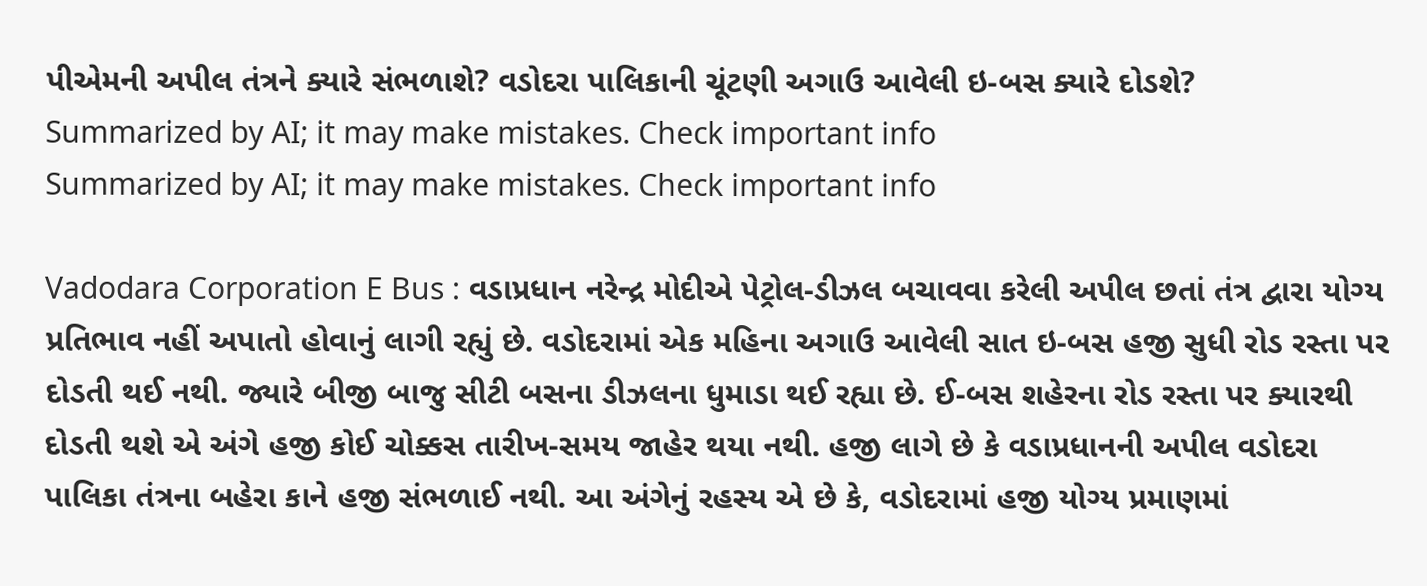પીએમની અપીલ તંત્રને ક્યારે સંભળાશે? વડોદરા પાલિકાની ચૂંટણી અગાઉ આવેલી ઇ-બસ ક્યારે દોડશે?
Summarized by AI; it may make mistakes. Check important info
Summarized by AI; it may make mistakes. Check important info

Vadodara Corporation E Bus : વડાપ્રધાન નરેન્દ્ર મોદીએ પેટ્રોલ-ડીઝલ બચાવવા કરેલી અપીલ છતાં તંત્ર દ્વારા યોગ્ય પ્રતિભાવ નહીં અપાતો હોવાનું લાગી રહ્યું છે. વડોદરામાં એક મહિના અગાઉ આવેલી સાત ઇ-બસ હજી સુધી રોડ રસ્તા પર દોડતી થઈ નથી. જ્યારે બીજી બાજુ સીટી બસના ડીઝલના ધુમાડા થઈ રહ્યા છે. ઈ-બસ શહેરના રોડ રસ્તા પર ક્યારથી દોડતી થશે એ અંગે હજી કોઈ ચોક્કસ તારીખ-સમય જાહેર થયા નથી. હજી લાગે છે કે વડાપ્રધાનની અપીલ વડોદરા પાલિકા તંત્રના બહેરા કાને હજી સંભળાઈ નથી. આ અંગેનું રહસ્ય એ છે કે, વડોદરામાં હજી યોગ્ય પ્રમાણમાં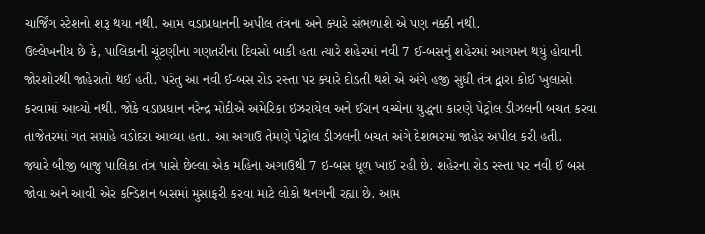ચાર્જિંગ સ્ટેશનો શરૂ થયા નથી. આમ વડાપ્રધાનની અપીલ તંત્રના અને ક્યારે સંભળાશે એ પણ નક્કી નથી.
ઉલ્લેખનીય છે કે, પાલિકાની ચૂંટણીના ગણતરીના દિવસો બાકી હતા ત્યારે શહેરમાં નવી 7 ઈ-બસનું શહેરમાં આગમન થયું હોવાની જોરશોરથી જાહેરાતો થઈ હતી. પરંતુ આ નવી ઈ-બસ રોડ રસ્તા પર ક્યારે દોડતી થશે એ અંગે હજી સુધી તંત્ર દ્વારા કોઈ ખુલાસો કરવામાં આવ્યો નથી. જોકે વડાપ્રધાન નરેન્દ્ર મોદીએ અમેરિકા ઇઝરાયેલ અને ઈરાન વચ્ચેના યુદ્ધના કારણે પેટ્રોલ ડીઝલની બચત કરવા તાજેતરમાં ગત સપ્તાહે વડોદરા આવ્યા હતા. આ અગાઉ તેમણે પેટ્રોલ ડીઝલની બચત અંગે દેશભરમાં જાહેર અપીલ કરી હતી.
જ્યારે બીજી બાજુ પાલિકા તંત્ર પાસે છેલ્લા એક મહિના અગાઉથી 7 ઇ-બસ ધૂળ ખાઈ રહી છે. શહેરના રોડ રસ્તા પર નવી ઈ બસ જોવા અને આવી એર કન્ડિશન બસમાં મુસાફરી કરવા માટે લોકો થનગની રહ્યા છે. આમ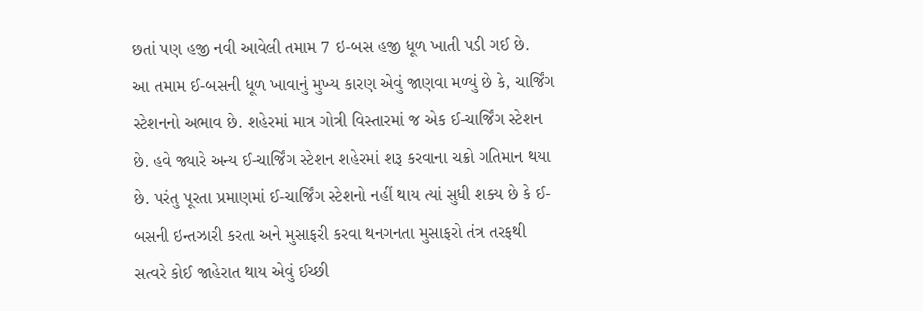છતાં પણ હજી નવી આવેલી તમામ 7 ઇ-બસ હજી ધૂળ ખાતી પડી ગઈ છે.
આ તમામ ઈ-બસની ધૂળ ખાવાનું મુખ્ય કારણ એવું જાણવા મળ્યું છે કે, ચાર્જિંગ સ્ટેશનનો અભાવ છે. શહેરમાં માત્ર ગોત્રી વિસ્તારમાં જ એક ઈ-ચાર્જિંગ સ્ટેશન છે. હવે જ્યારે અન્ય ઈ-ચાર્જિંગ સ્ટેશન શહેરમાં શરૂ કરવાના ચક્રો ગતિમાન થયા છે. પરંતુ પૂરતા પ્રમાણમાં ઈ-ચાર્જિંગ સ્ટેશનો નહીં થાય ત્યાં સુધી શક્ય છે કે ઈ-બસની ઇન્તઝારી કરતા અને મુસાફરી કરવા થનગનતા મુસાફરો તંત્ર તરફથી સત્વરે કોઈ જાહેરાત થાય એવું ઈચ્છી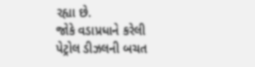રહ્યા છે.
જોકે વડાપ્રધાને કરેલી પેટ્રોલ ડીઝલની બચત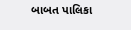બાબત પાલિકા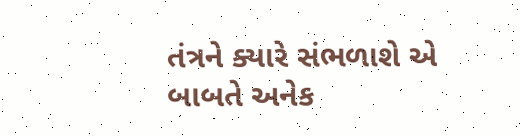તંત્રને ક્યારે સંભળાશે એ બાબતે અનેક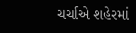ચર્ચાએ શહેરમાં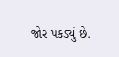જોર પકડ્યું છે.